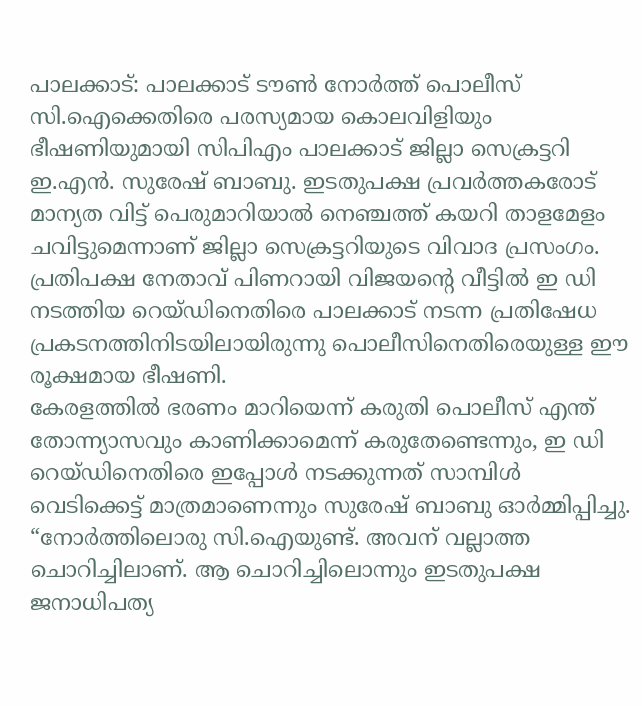പാലക്കാട്: പാലക്കാട് ടൗൺ നോർത്ത് പൊലീസ് സി.ഐക്കെതിരെ പരസ്യമായ കൊലവിളിയും ഭീഷണിയുമായി സിപിഎം പാലക്കാട് ജില്ലാ സെക്രട്ടറി ഇ.എൻ. സുരേഷ് ബാബു. ഇടതുപക്ഷ പ്രവർത്തകരോട് മാന്യത വിട്ട് പെരുമാറിയാൽ നെഞ്ചത്ത് കയറി താളമേളം ചവിട്ടുമെന്നാണ് ജില്ലാ സെക്രട്ടറിയുടെ വിവാദ പ്രസംഗം. പ്രതിപക്ഷ നേതാവ് പിണറായി വിജയന്റെ വീട്ടിൽ ഇ ഡി നടത്തിയ റെയ്ഡിനെതിരെ പാലക്കാട് നടന്ന പ്രതിഷേധ പ്രകടനത്തിനിടയിലായിരുന്നു പൊലീസിനെതിരെയുള്ള ഈ രൂക്ഷമായ ഭീഷണി.
കേരളത്തിൽ ഭരണം മാറിയെന്ന് കരുതി പൊലീസ് എന്ത് തോന്ന്യാസവും കാണിക്കാമെന്ന് കരുതേണ്ടെന്നും, ഇ ഡി റെയ്ഡിനെതിരെ ഇപ്പോൾ നടക്കുന്നത് സാമ്പിൾ വെടിക്കെട്ട് മാത്രമാണെന്നും സുരേഷ് ബാബു ഓർമ്മിപ്പിച്ചു. “നോർത്തിലൊരു സി.ഐയുണ്ട്. അവന് വല്ലാത്ത ചൊറിച്ചിലാണ്. ആ ചൊറിച്ചിലൊന്നും ഇടതുപക്ഷ ജനാധിപത്യ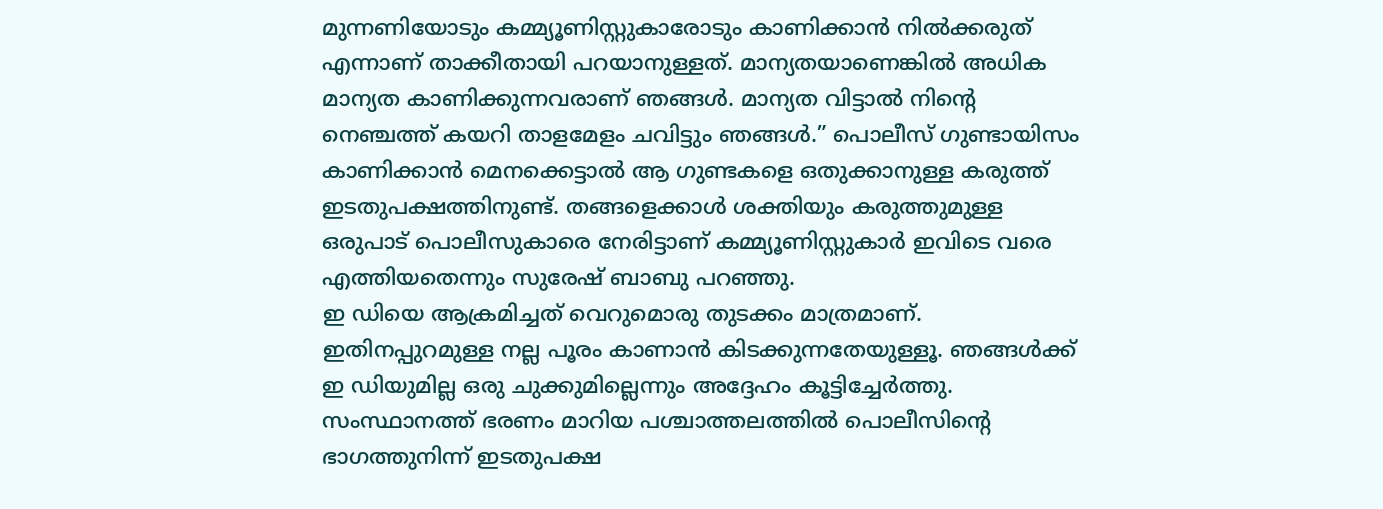മുന്നണിയോടും കമ്മ്യൂണിസ്റ്റുകാരോടും കാണിക്കാൻ നിൽക്കരുത് എന്നാണ് താക്കീതായി പറയാനുള്ളത്. മാന്യതയാണെങ്കിൽ അധിക മാന്യത കാണിക്കുന്നവരാണ് ഞങ്ങൾ. മാന്യത വിട്ടാൽ നിന്റെ നെഞ്ചത്ത് കയറി താളമേളം ചവിട്ടും ഞങ്ങൾ.” പൊലീസ് ഗുണ്ടായിസം കാണിക്കാൻ മെനക്കെട്ടാൽ ആ ഗുണ്ടകളെ ഒതുക്കാനുള്ള കരുത്ത് ഇടതുപക്ഷത്തിനുണ്ട്. തങ്ങളെക്കാൾ ശക്തിയും കരുത്തുമുള്ള ഒരുപാട് പൊലീസുകാരെ നേരിട്ടാണ് കമ്മ്യൂണിസ്റ്റുകാർ ഇവിടെ വരെ എത്തിയതെന്നും സുരേഷ് ബാബു പറഞ്ഞു.
ഇ ഡിയെ ആക്രമിച്ചത് വെറുമൊരു തുടക്കം മാത്രമാണ്. ഇതിനപ്പുറമുള്ള നല്ല പൂരം കാണാൻ കിടക്കുന്നതേയുള്ളൂ. ഞങ്ങൾക്ക് ഇ ഡിയുമില്ല ഒരു ചുക്കുമില്ലെന്നും അദ്ദേഹം കൂട്ടിച്ചേർത്തു. സംസ്ഥാനത്ത് ഭരണം മാറിയ പശ്ചാത്തലത്തിൽ പൊലീസിന്റെ ഭാഗത്തുനിന്ന് ഇടതുപക്ഷ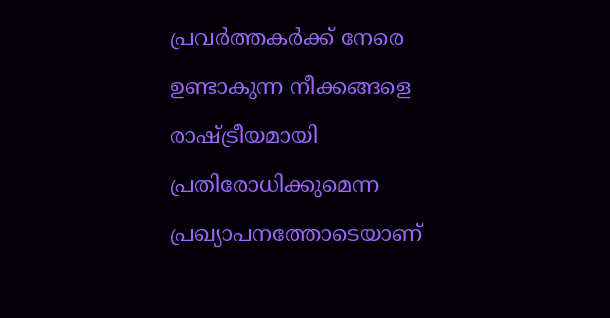പ്രവർത്തകർക്ക് നേരെ ഉണ്ടാകുന്ന നീക്കങ്ങളെ രാഷ്ട്രീയമായി പ്രതിരോധിക്കുമെന്ന പ്രഖ്യാപനത്തോടെയാണ്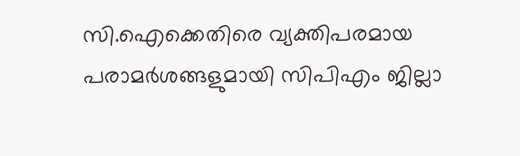സി.ഐക്കെതിരെ വ്യക്തിപരമായ പരാമർശങ്ങളുമായി സിപിഎം ജില്ലാ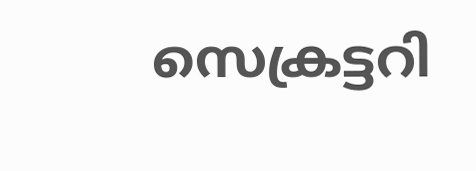സെക്രട്ടറി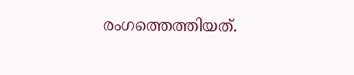രംഗത്തെത്തിയത്.